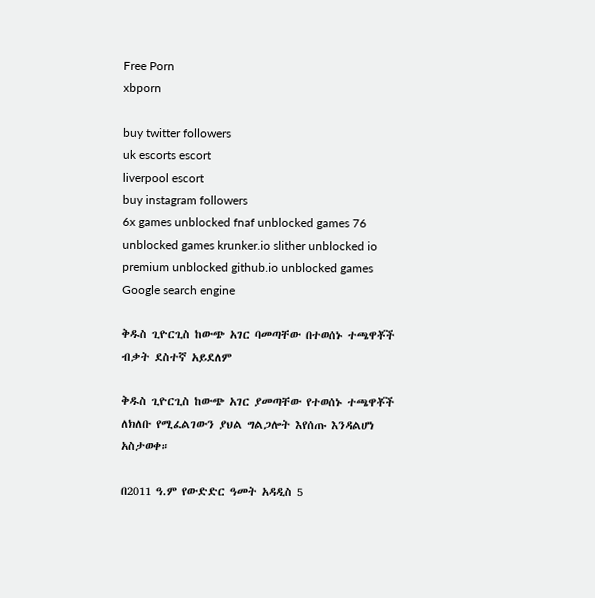Free Porn
xbporn

buy twitter followers
uk escorts escort
liverpool escort
buy instagram followers
6x games unblocked fnaf unblocked games 76 unblocked games krunker.io slither unblocked io premium unblocked github.io unblocked games
Google search engine

ቅዱስ ጊዮርጊስ ከውጭ አገር ባመጣቸው በተወሰኑ ተጫዋቾች ብቃት ደስተኛ አይደለም

ቅዱስ ጊዮርጊስ ከውጭ አገር ያመጣቸው የተወሰኑ ተጫዋቾች ለክለቡ የሚፈልገውን ያህል ግልጋሎት እየሰጡ እንዳልሆነ አስታወቀ።

በ2011 ዓ.ም የውድድር ዓመት አዳዲስ 5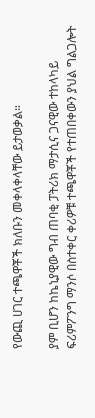የውጪ ሀገር ተጫዋቾች ክለቡን መቀላቀላቸው ይታወቃል።

ያም ቢሆን ከኬኒያዊው ግብ ጠባቂ ፓትሪክ ማታሲና ጋናዊው ተከላካይ ፍሪምፖንግ ማንሶ በስተቀር ቀሪዎቹ ተጫዋቾች የተጠበቀውን ያህል ግልጋሎት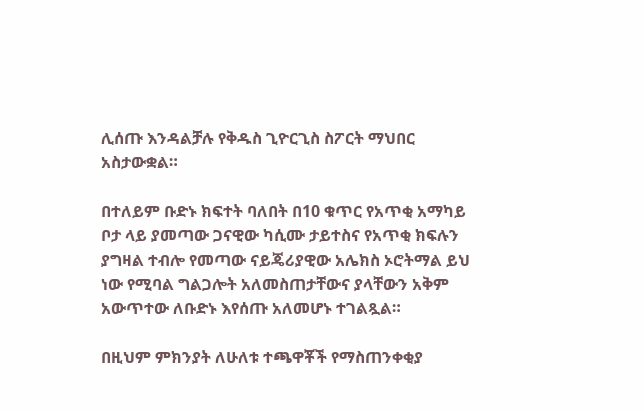ሊሰጡ እንዳልቻሉ የቅዱስ ጊዮርጊስ ስፖርት ማህበር አስታውቋል።

በተለይም ቡድኑ ክፍተት ባለበት በ10 ቁጥር የአጥቂ አማካይ ቦታ ላይ ያመጣው ጋናዊው ካሲሙ ታይተስና የአጥቂ ክፍሉን ያግዛል ተብሎ የመጣው ናይጄሪያዊው አሌክስ ኦሮትማል ይህ ነው የሚባል ግልጋሎት አለመስጠታቸውና ያላቸውን አቅም አውጥተው ለቡድኑ እየሰጡ አለመሆኑ ተገልጿል።

በዚህም ምክንያት ለሁለቱ ተጫዋቾች የማስጠንቀቂያ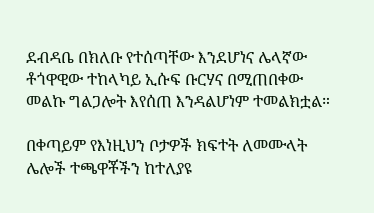ደብዳቤ በክለቡ የተሰጣቸው እንደሆነና ሌላኛው ቶጎዋዊው ተከላካይ ኢሱፍ ቡርሃና በሚጠበቀው መልኩ ግልጋሎት እየሰጠ እንዳልሆነም ተመልክቷል።

በቀጣይም የእነዚህን ቦታዎች ክፍተት ለመሙላት ሌሎች ተጫዋቾችን ከተለያዩ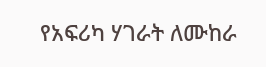የአፍሪካ ሃገራት ለሙከራ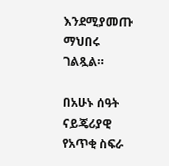እንደሚያመጡ ማህበሩ ገልጿል።

በአሁኑ ሰዓት ናይጄሪያዊ የአጥቂ ስፍራ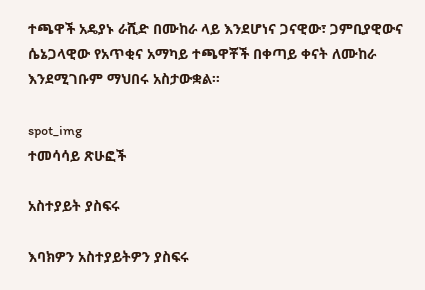ተጫዋች አዴያኑ ራሺድ በሙከራ ላይ እንደሆነና ጋናዊው፣ ጋምቢያዊውና ሴኔጋላዊው የአጥቂና አማካይ ተጫዋቾች በቀጣይ ቀናት ለሙከራ እንደሚገቡም ማህበሩ አስታውቋል።

spot_img
ተመሳሳይ ጽሁፎች

አስተያይት ያስፍሩ

እባክዎን አስተያይትዎን ያስፍሩ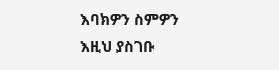እባክዎን ስምዎን እዚህ ያስገቡ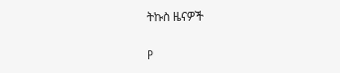ትኩስ ዜናዎች

P